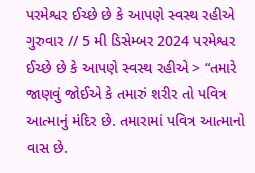પરમેશ્વર ઈચ્છે છે કે આપણે સ્વસ્થ રહીએ
ગુરુવાર // 5 મી ડિસેમ્બર 2024 પરમેશ્વર ઈચ્છે છે કે આપણે સ્વસ્થ રહીએ > “તમારે જાણવું જોઈએ કે તમારું શરીર તો પવિત્ર આત્માનું મંદિર છે. તમારામાં પવિત્ર આત્માનો વાસ છે.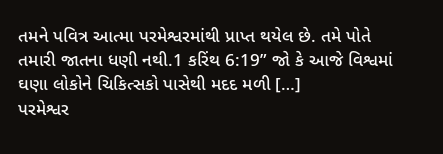તમને પવિત્ર આત્મા પરમેશ્વરમાંથી પ્રાપ્ત થયેલ છે. તમે પોતે તમારી જાતના ધણી નથી.1 કરિંથ 6:19” જો કે આજે વિશ્વમાં ઘણા લોકોને ચિકિત્સકો પાસેથી મદદ મળી […]
પરમેશ્વર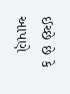ઈચ્છે છે કે આપણે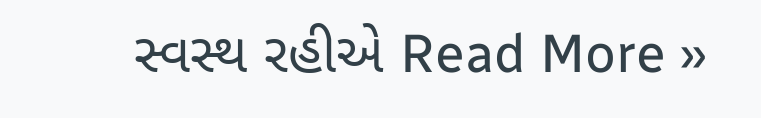સ્વસ્થ રહીએ Read More »